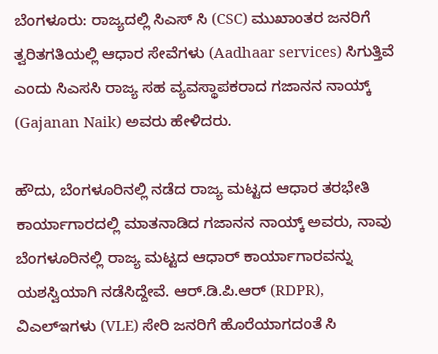ಬೆಂಗಳೂರು: ರಾಜ್ಯದಲ್ಲಿ ಸಿಎಸ್ ಸಿ (CSC) ಮುಖಾಂತರ ಜನರಿಗೆ ತ್ವರಿತಗತಿಯಲ್ಲಿ ಆಧಾರ ಸೇವೆಗಳು (Aadhaar services) ಸಿಗುತ್ತಿವೆ ಎಂದು ಸಿಎಸಸಿ ರಾಜ್ಯ ಸಹ ವ್ಯವಸ್ಥಾಪಕರಾದ ಗಜಾನನ ನಾಯ್ಕ್ (Gajanan Naik) ಅವರು ಹೇಳಿದರು.

ಹೌದು, ಬೆಂಗಳೂರಿನಲ್ಲಿ ನಡೆದ ರಾಜ್ಯ ಮಟ್ಟದ ಆಧಾರ ತರಭೇತಿ ಕಾರ್ಯಾಗಾರದಲ್ಲಿ ಮಾತನಾಡಿದ ಗಜಾನನ ನಾಯ್ಕ್ ಅವರು, ನಾವು ಬೆಂಗಳೂರಿನಲ್ಲಿ ರಾಜ್ಯ ಮಟ್ಟದ ಆಧಾರ್ ಕಾರ್ಯಾಗಾರವನ್ನು ಯಶಸ್ವಿಯಾಗಿ ನಡೆಸಿದ್ದೇವೆ. ಆರ್.ಡಿ.ಪಿ.ಆರ್ (RDPR), ವಿಎಲ್ಇಗಳು (VLE) ಸೇರಿ ಜನರಿಗೆ ಹೊರೆಯಾಗದಂತೆ ಸಿ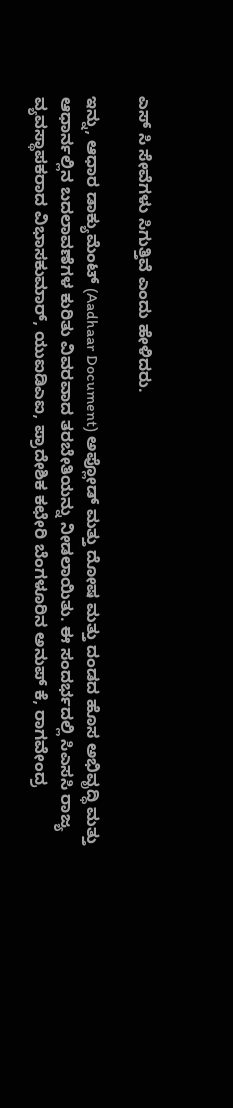ಎಸ್ ಸಿ ಸೇವೆಗಳು ಸಿಗುತ್ತಿವೆ ಎಂದು ಹೇಳಿದರು.

ಇನ್ನು, ಆಧಾರ ಡಾಕ್ಯುಮೆಂಟ್ (Aadhaar Document) ಅಪ್ಲೋಡ್ ಮತ್ತು ದೋಷ ಮತ್ತು ದಂಡದ ಹೊಸ ಅಭಿವೃದ್ಧಿ ಮತ್ತು ಆಧಾರ್ನಲ್ಲಿನ ಬದಲಾವಣೆಗಳ ಕುರಿತು ವಿವರವಾದ ತರಬೇತಿಯನ್ನು ನೀಡಲಾಯಿತು. ಈ ಸಂದರ್ಭದಲ್ಲಿ ಸಿಎಸಸಿ ರಾಜ್ಯ ವ್ಯವಸ್ಥಾಪಕರಾದ ವಿಭಾಸಕುಮಾರ್, ಯುಐಡಿಎಐ, ಪ್ರಾದೇಶಿಕ ಕಛೇರಿ ಬೆಂಗಳೂರಿನ ಅನುಪ್ ಕೆ, ರಾಗವೇಂದ್ರ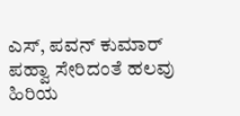ಎಸ್, ಪವನ್ ಕುಮಾರ್ ಪಹ್ವಾ ಸೇರಿದಂತೆ ಹಲವು ಹಿರಿಯ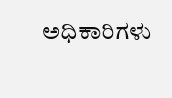ಅಧಿಕಾರಿಗಳು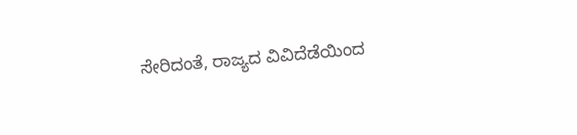ಸೇರಿದಂತೆ, ರಾಜ್ಯದ ವಿವಿದೆಡೆಯಿಂದ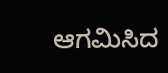ಆಗಮಿಸಿದ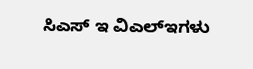ಸಿಎಸ್ ಇ ವಿಎಲ್ಇಗಳು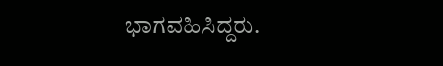ಭಾಗವಹಿಸಿದ್ದರು.